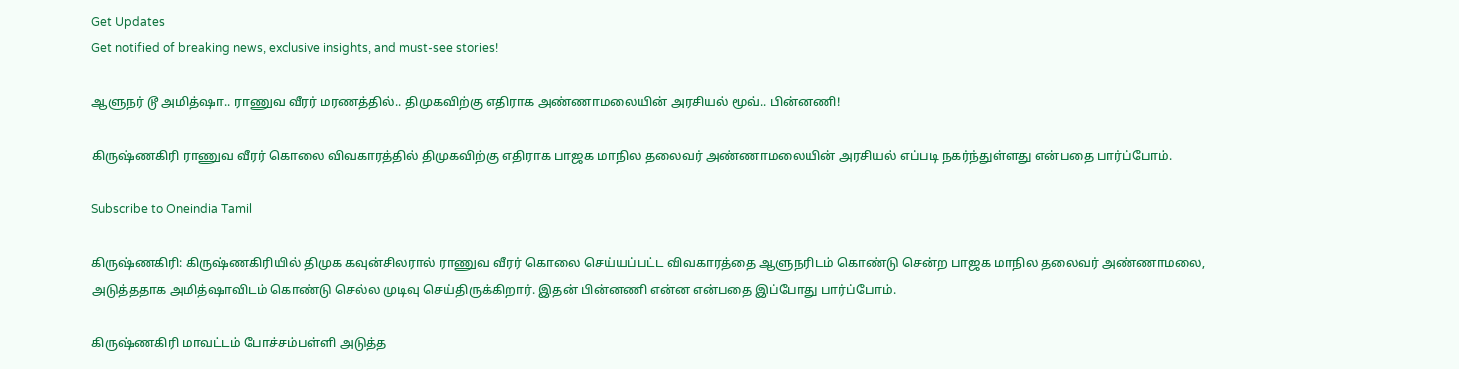Get Updates
Get notified of breaking news, exclusive insights, and must-see stories!

ஆளுநர் டூ அமித்ஷா.. ராணுவ வீரர் மரணத்தில்.. திமுகவிற்கு எதிராக அண்ணாமலையின் அரசியல் மூவ்.. பின்னணி!

கிருஷ்ணகிரி ராணுவ வீரர் கொலை விவகாரத்தில் திமுகவிற்கு எதிராக பாஜக மாநில தலைவர் அண்ணாமலையின் அரசியல் எப்படி நகர்ந்துள்ளது என்பதை பார்ப்போம்.

Subscribe to Oneindia Tamil

கிருஷ்ணகிரி: கிருஷ்ணகிரியில் திமுக கவுன்சிலரால் ராணுவ வீரர் கொலை செய்யப்பட்ட விவகாரத்தை ஆளுநரிடம் கொண்டு சென்ற பாஜக மாநில தலைவர் அண்ணாமலை, அடுத்ததாக அமித்ஷாவிடம் கொண்டு செல்ல முடிவு செய்திருக்கிறார். இதன் பின்னணி என்ன என்பதை இப்போது பார்ப்போம்.

கிருஷ்ணகிரி மாவட்டம் போச்சம்பள்ளி அடுத்த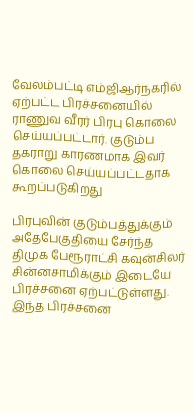வேலம்பட்டி எம்ஜிஆர்நகரில் ஏற்பட்ட பிரச்சனையில் ராணுவ வீரர் பிரபு கொலை செய்யப்பட்டார். குடும்ப தகராறு காரணமாக இவர் கொலை செய்யப்பட்டதாக கூறப்படுகிறது

பிரபுவின் குடும்பத்துக்கும் அதேபேகுதியை சேர்ந்த திமுக பேரூராட்சி கவுன்சிலர் சின்னசாமிக்கும் இடையே பிரச்சனை ஏற்பட்டுள்ளது. இந்த பிரச்சனை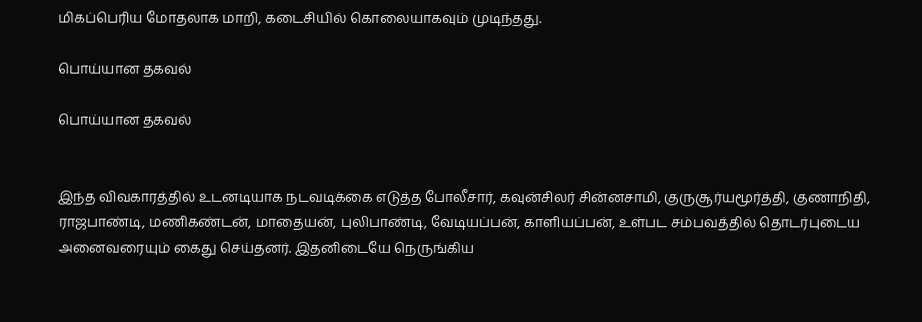மிகப்பெரிய மோதலாக மாறி, கடைசியில் கொலையாகவும் முடிந்தது.

பொய்யான தகவல்

பொய்யான தகவல்


இந்த விவகாரத்தில் உடனடியாக நடவடிக்கை எடுத்த போலீசார், கவுன்சிலர் சின்னசாமி, குருசூர்யமூர்த்தி, குணாநிதி, ராஜபாண்டி, மணிகண்டன், மாதையன், புலிபாண்டி, வேடியப்பன், காளியப்பன், உள்பட சம்பவத்தில் தொடர்புடைய அனைவரையும் கைது செய்தனர். இதனிடையே நெருங்கிய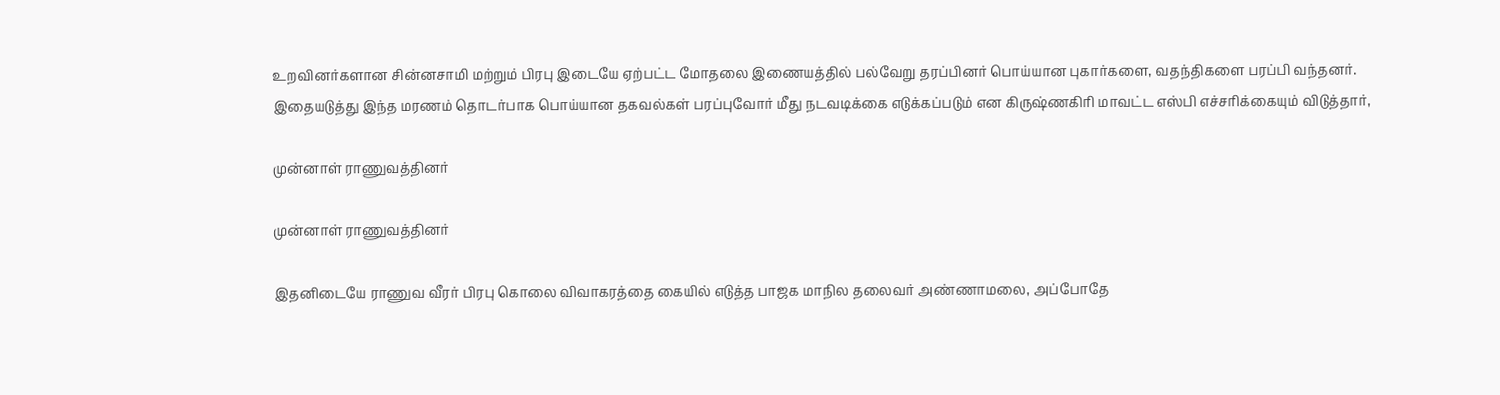உறவினர்களான சின்னசாமி மற்றும் பிரபு இடையே ஏற்பட்ட மோதலை இணையத்தில் பல்வேறு தரப்பினர் பொய்யான புகார்களை, வதந்திகளை பரப்பி வந்தனர். இதையடுத்து இந்த மரணம் தொடர்பாக பொய்யான தகவல்கள் பரப்புவோர் மீது நடவடிக்கை எடுக்கப்படும் என கிருஷ்ணகிரி மாவட்ட எஸ்பி எச்சரிக்கையும் விடுத்தார்,

முன்னாள் ராணுவத்தினர்

முன்னாள் ராணுவத்தினர்

இதனிடையே ராணுவ வீரர் பிரபு கொலை விவாகரத்தை கையில் எடுத்த பாஜக மாநில தலைவர் அண்ணாமலை, அப்போதே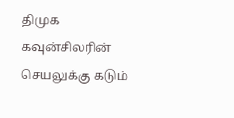திமுக கவுன்சிலரின் செயலுக்கு கடும்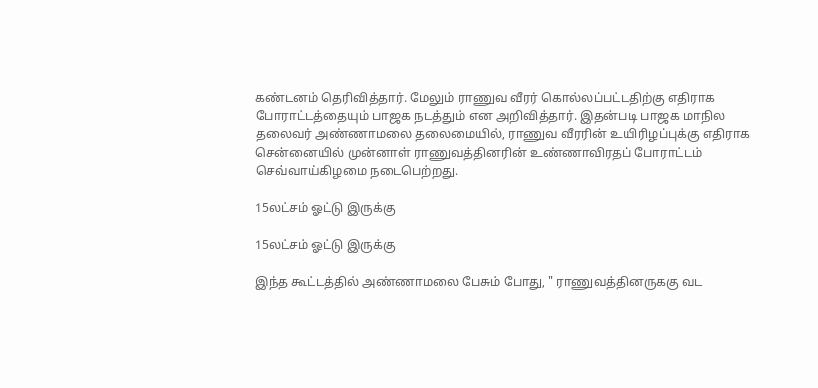கண்டனம் தெரிவித்தார். மேலும் ராணுவ வீரர் கொல்லப்பட்டதிற்கு எதிராக போராட்டத்தையும் பாஜக நடத்தும் என அறிவித்தார். இதன்படி பாஜக மாநில தலைவர் அண்ணாமலை தலைமையில், ராணுவ வீரரின் உயிரிழப்புக்கு எதிராக சென்னையில் முன்னாள் ராணுவத்தினரின் உண்ணாவிரதப் போராட்டம் செவ்வாய்கிழமை நடைபெற்றது.

15லட்சம் ஓட்டு இருக்கு

15லட்சம் ஓட்டு இருக்கு

இந்த கூட்டத்தில் அண்ணாமலை பேசும் போது, " ராணுவத்தினருககு வட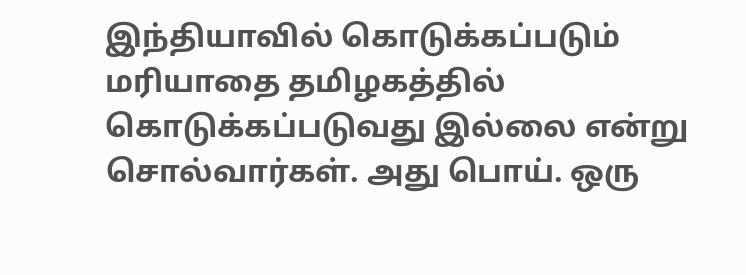இந்தியாவில் கொடுக்கப்படும் மரியாதை தமிழகத்தில் கொடுக்கப்படுவது இல்லை என்று சொல்வார்கள். அது பொய். ஒரு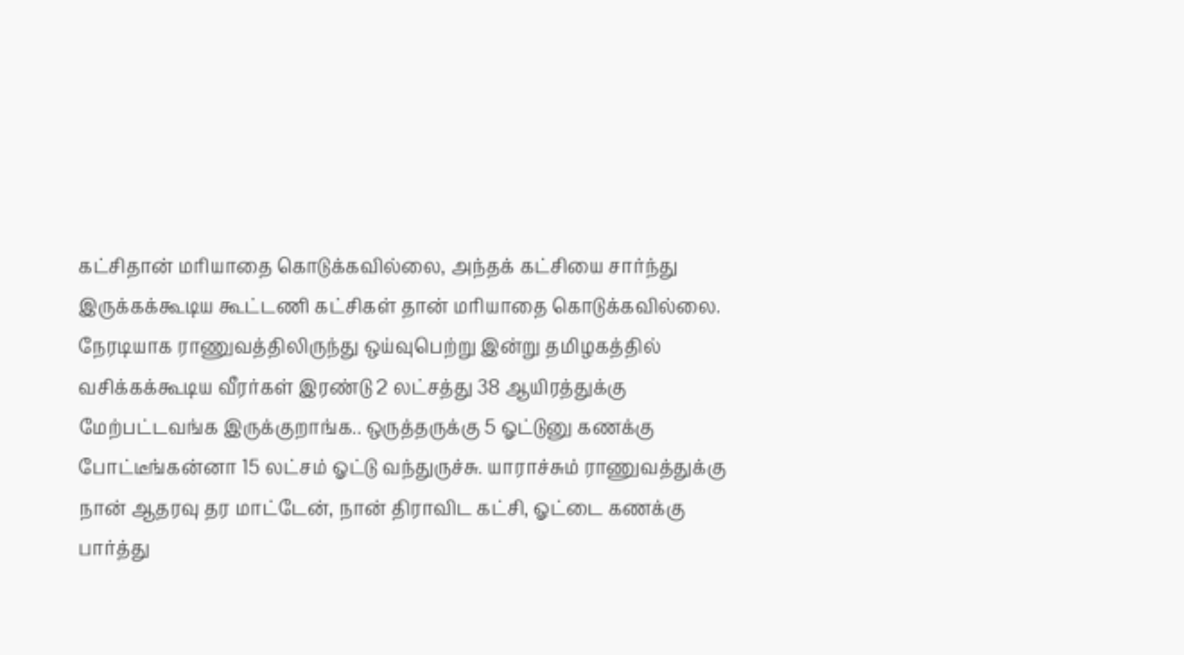கட்சிதான் மரியாதை கொடுக்கவில்லை, அந்தக் கட்சியை சார்ந்து இருக்கக்கூடிய கூட்டணி கட்சிகள் தான் மரியாதை கொடுக்கவில்லை. நேரடியாக ராணுவத்திலிருந்து ஒய்வுபெற்று இன்று தமிழகத்தில் வசிக்கக்கூடிய வீரர்கள் இரண்டு 2 லட்சத்து 38 ஆயிரத்துக்கு மேற்பட்டவங்க இருக்குறாங்க.. ஒருத்தருக்கு 5 ஓட்டுனு கணக்கு போட்டீங்கன்னா 15 லட்சம் ஓட்டு வந்துருச்சு. யாராச்சும் ராணுவத்துக்கு நான் ஆதரவு தர மாட்டேன், நான் திராவிட கட்சி, ஓட்டை கணக்கு பார்த்து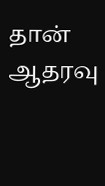தான் ஆதரவு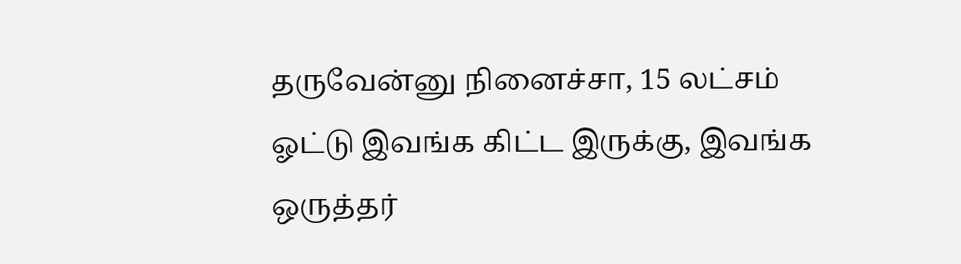தருவேன்னு நினைச்சா, 15 லட்சம் ஓட்டு இவங்க கிட்ட இருக்கு, இவங்க ஒருத்தர்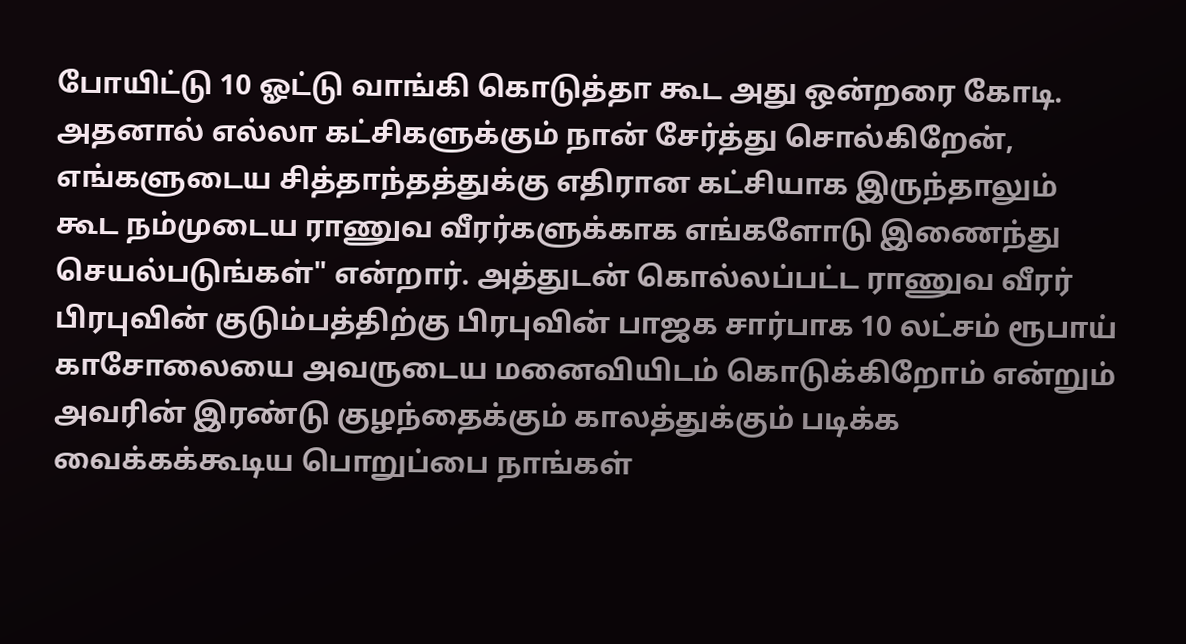போயிட்டு 10 ஓட்டு வாங்கி கொடுத்தா கூட அது ஒன்றரை கோடி. அதனால் எல்லா கட்சிகளுக்கும் நான் சேர்த்து சொல்கிறேன், எங்களுடைய சித்தாந்தத்துக்கு எதிரான கட்சியாக இருந்தாலும் கூட நம்முடைய ராணுவ வீரர்களுக்காக எங்களோடு இணைந்து செயல்படுங்கள்" என்றார். அத்துடன் கொல்லப்பட்ட ராணுவ வீரர் பிரபுவின் குடும்பத்திற்கு பிரபுவின் பாஜக சார்பாக 10 லட்சம் ரூபாய் காசோலையை அவருடைய மனைவியிடம் கொடுக்கிறோம் என்றும் அவரின் இரண்டு குழந்தைக்கும் காலத்துக்கும் படிக்க வைக்கக்கூடிய பொறுப்பை நாங்கள்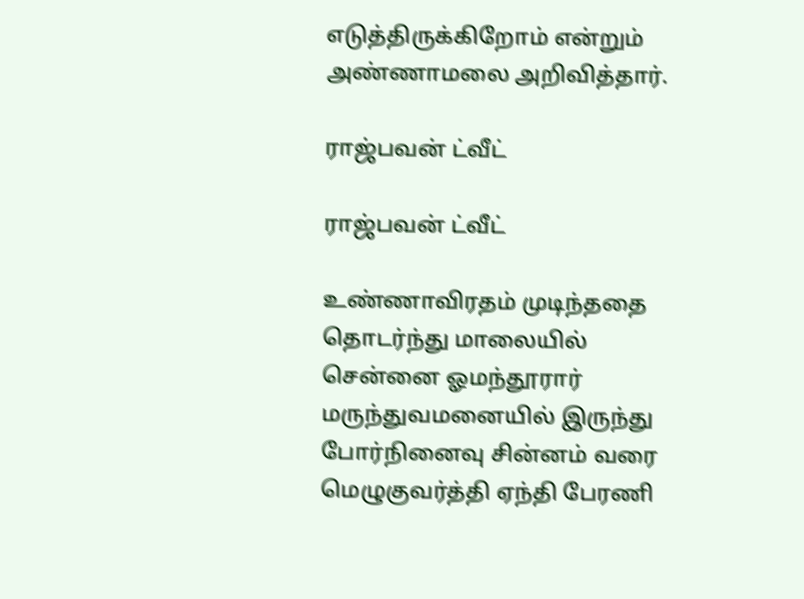எடுத்திருக்கிறோம் என்றும் அண்ணாமலை அறிவித்தார்.

ராஜ்பவன் ட்வீட்

ராஜ்பவன் ட்வீட்

உண்ணாவிரதம் முடிந்ததை தொடர்ந்து மாலையில் சென்னை ஓமந்தூரார் மருந்துவமனையில் இருந்து போர்நினைவு சின்னம் வரை மெழுகுவர்த்தி ஏந்தி பேரணி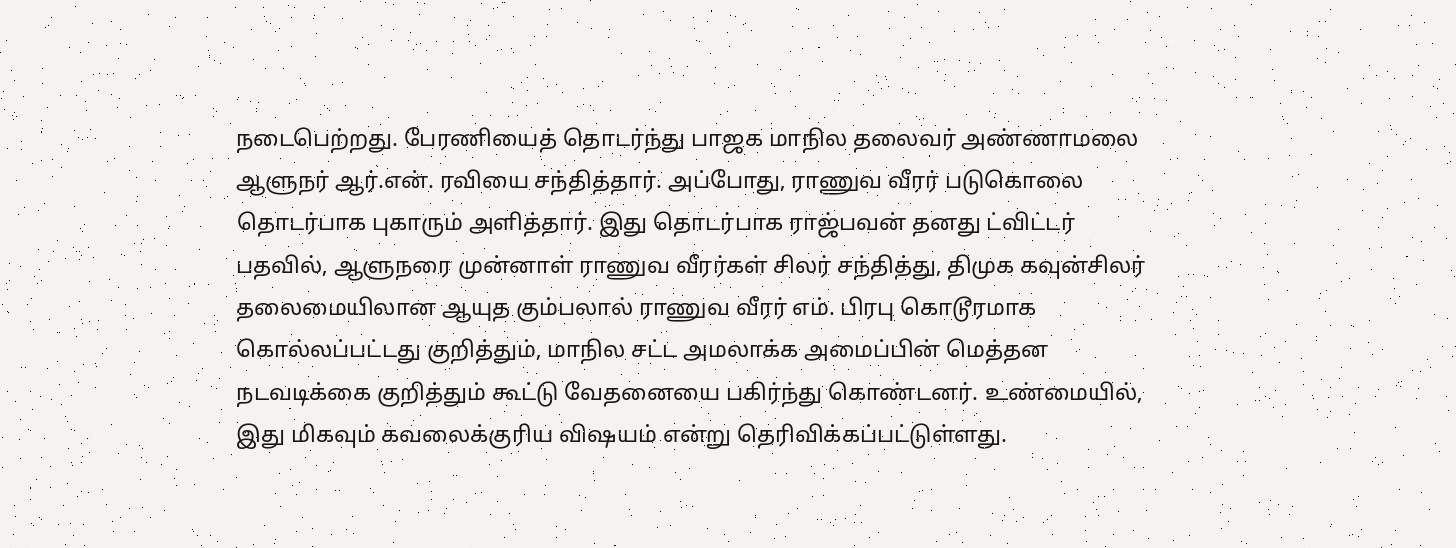நடைபெற்றது. பேரணியைத் தொடர்ந்து பாஜக மாநில தலைவர் அண்ணாமலை ஆளுநர் ஆர்.என். ரவியை சந்தித்தார். அப்போது, ராணுவ வீரர் படுகொலை தொடர்பாக புகாரும் அளித்தார். இது தொடர்பாக ராஜ்பவன் தனது ட்விட்டர் பதவில், ஆளுநரை முன்னாள் ராணுவ வீரர்கள் சிலர் சந்தித்து, திமுக கவுன்சிலர் தலைமையிலான ஆயுத கும்பலால் ராணுவ வீரர் எம். பிரபு கொடூரமாக கொல்லப்பட்டது குறித்தும், மாநில சட்ட அமலாக்க அமைப்பின் மெத்தன நடவடிக்கை குறித்தும் கூட்டு வேதனையை பகிர்ந்து கொண்டனர். உண்மையில், இது மிகவும் கவலைக்குரிய விஷயம் என்று தெரிவிக்கப்பட்டுள்ளது.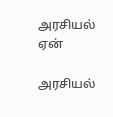அரசியல் ஏன்

அரசியல்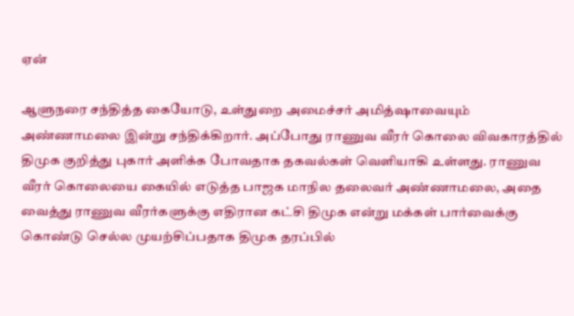ஏன்

ஆளுநரை சந்தித்த கையோடு, உள்துறை அமைச்சர் அமித்ஷாவையும் அண்ணாமலை இன்று சந்திக்கிறார். அப்போது ராணுவ வீரர் கொலை விவகாரத்தில் திமுக குறித்து புகார் அளிக்க போவதாக தகவல்கள் வெளியாகி உள்ளது. ராணுவ வீரர் கொலையை கையில் எடுத்த பாஜக மாநில தலைவர் அண்ணாமலை, அதை வைத்து ராணுவ வீரர்களுக்கு எதிரான கட்சி திமுக என்று மக்கள் பார்வைக்கு கொண்டு செல்ல முயற்சிப்பதாக திமுக தரப்பில்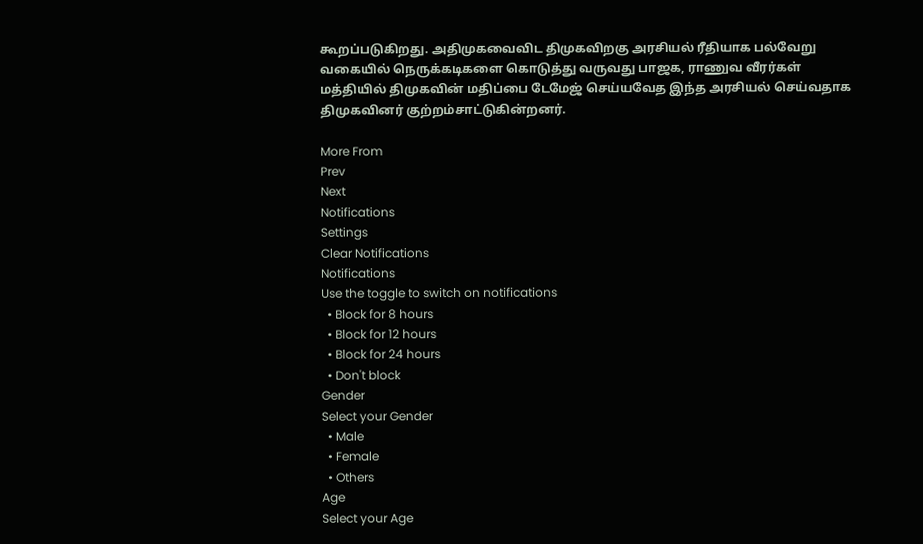கூறப்படுகிறது. அதிமுகவைவிட திமுகவிறகு அரசியல் ரீதியாக பல்வேறு வகையில் நெருக்கடிகளை கொடுத்து வருவது பாஜக, ராணுவ வீரர்கள் மத்தியில் திமுகவின் மதிப்பை டேமேஜ் செய்யவேத இந்த அரசியல் செய்வதாக திமுகவினர் குற்றம்சாட்டுகின்றனர்.

More From
Prev
Next
Notifications
Settings
Clear Notifications
Notifications
Use the toggle to switch on notifications
  • Block for 8 hours
  • Block for 12 hours
  • Block for 24 hours
  • Don't block
Gender
Select your Gender
  • Male
  • Female
  • Others
Age
Select your Age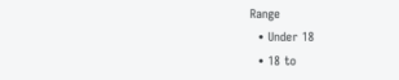Range
  • Under 18
  • 18 to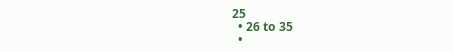25
  • 26 to 35
  •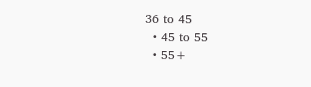36 to 45
  • 45 to 55
  • 55+